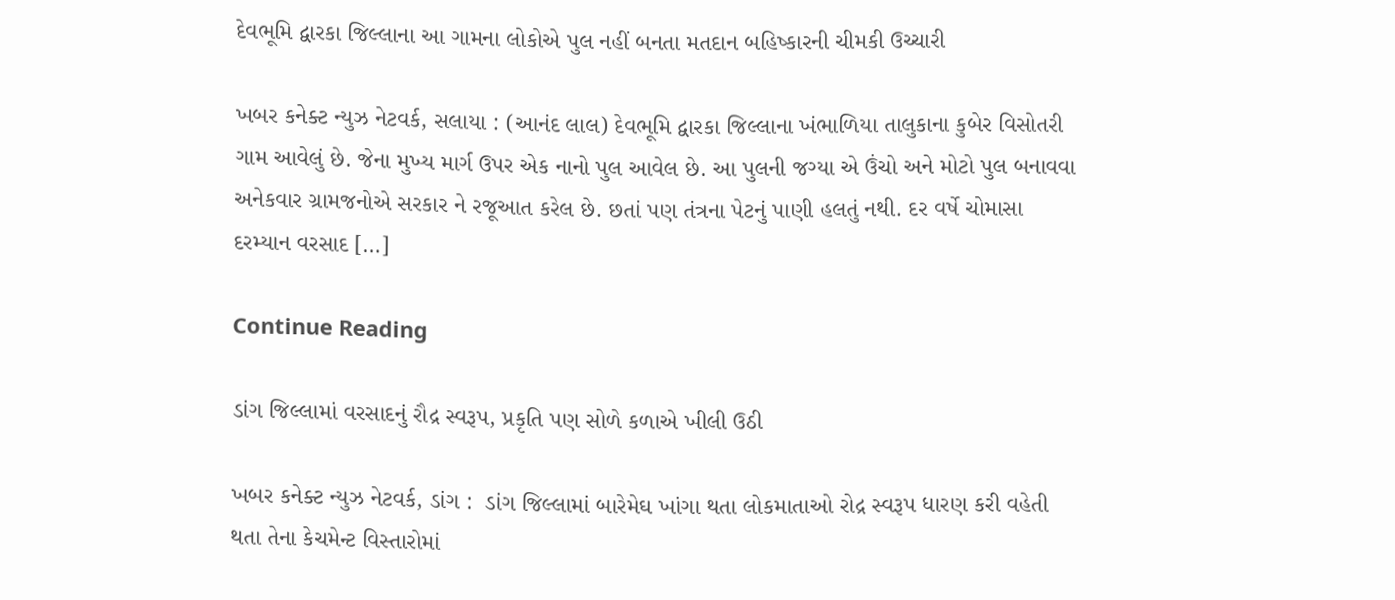દેવભૂમિ દ્વારકા જિલ્લાના આ ગામના લોકોએ પુલ નહીં બનતા મતદાન બહિષ્કારની ચીમકી ઉચ્ચારી

ખબર કનેક્ટ ન્યુઝ નેટવર્ક, સલાયા : (આનંદ લાલ) દેવભૂમિ દ્વારકા જિલ્લાના ખંભાળિયા તાલુકાના કુબેર વિસોતરી ગામ આવેલું છે. જેના મુખ્ય માર્ગ ઉપર એક નાનો પુલ આવેલ છે. આ પુલની જગ્યા એ ઉંચો અને મોટો પુલ બનાવવા અનેકવાર ગ્રામજનોએ સરકાર ને રજૂઆત કરેલ છે. છતાં પણ તંત્રના પેટનું પાણી હલતું નથી. દર વર્ષે ચોમાસા દરમ્યાન વરસાદ […]

Continue Reading

ડાંગ જિલ્લામાં વરસાદનું રૌદ્ર સ્વરૂપ, પ્રકૃતિ પણ સોળે કળાએ ખીલી ઉઠી

ખબર કનેક્ટ ન્યુઝ નેટવર્ક, ડાંગ :  ડાંગ જિલ્લામાં બારેમેઘ ખાંગા થતા લોકમાતાઓ રોદ્ર સ્વરૂપ ધારણ કરી વહેતી થતા તેના કેચમેન્ટ વિસ્તારોમાં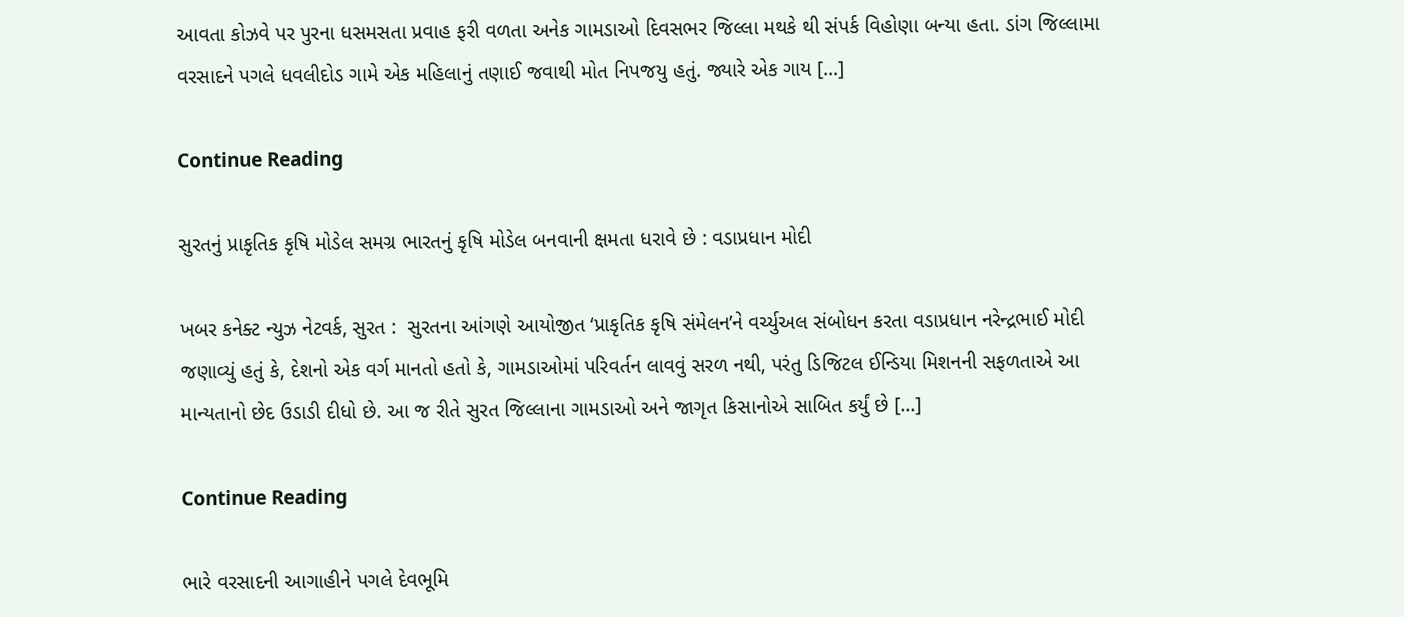આવતા કોઝવે પર પુરના ધસમસતા પ્રવાહ ફરી વળતા અનેક ગામડાઓ દિવસભર જિલ્લા મથકે થી સંપર્ક વિહોણા બન્યા હતા. ડાંગ જિલ્લામા વરસાદને પગલે ધવલીદોડ ગામે એક મહિલાનું તણાઈ જવાથી મોત નિપજયુ હતું. જ્યારે એક ગાય […]

Continue Reading

સુરતનું પ્રાકૃતિક કૃષિ મોડેલ સમગ્ર ભારતનું કૃષિ મોડેલ બનવાની ક્ષમતા ધરાવે છે : વડાપ્રધાન મોદી

ખબર કનેક્ટ ન્યુઝ નેટવર્ક, સુરત :  સુરતના આંગણે આયોજીત ‘પ્રાકૃતિક કૃષિ સંમેલન’ને વર્ચ્યુઅલ સંબોધન કરતા વડાપ્રધાન નરેન્દ્રભાઈ મોદી જણાવ્યું હતું કે, દેશનો એક વર્ગ માનતો હતો કે, ગામડાઓમાં પરિવર્તન લાવવું સરળ નથી, પરંતુ ડિજિટલ ઈન્ડિયા મિશનની સફળતાએ આ માન્યતાનો છેદ ઉડાડી દીધો છે. આ જ રીતે સુરત જિલ્લાના ગામડાઓ અને જાગૃત કિસાનોએ સાબિત કર્યું છે […]

Continue Reading

ભારે વરસાદની આગાહીને પગલે દેવભૂમિ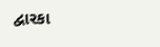દ્વારકા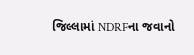જિલ્લામાં NDRFના જવાનો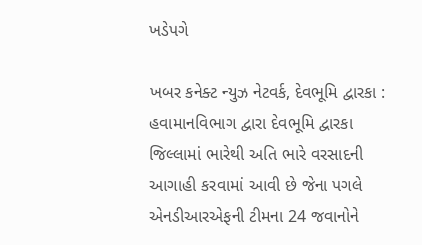ખડેપગે

ખબર કનેક્ટ ન્યુઝ નેટવર્ક, દેવભૂમિ દ્વારકા :  હવામાનવિભાગ દ્વારા દેવભૂમિ દ્વારકા જિલ્લામાં ભારેથી અતિ ભારે વરસાદની આગાહી કરવામાં આવી છે જેના પગલે એનડીઆરએફની ટીમના 24 જવાનોને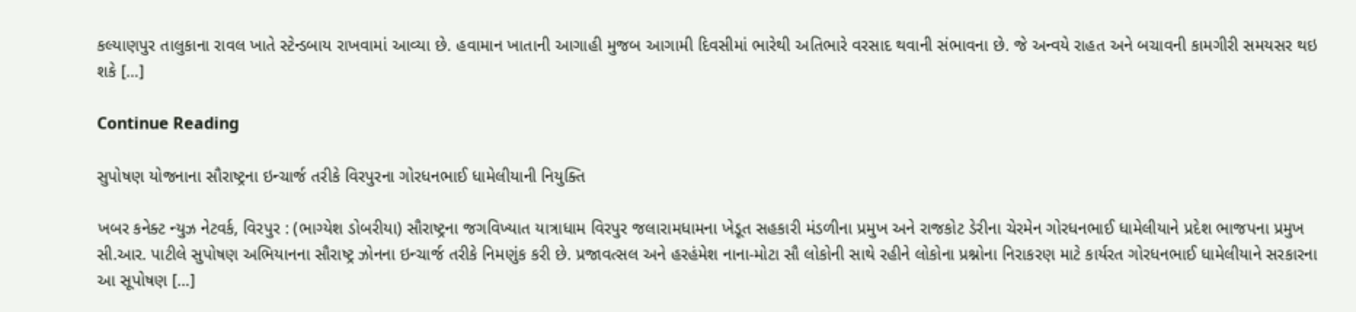કલ્યાણપુર તાલુકાના રાવલ ખાતે સ્ટેન્ડબાય રાખવામાં આવ્યા છે. હવામાન ખાતાની આગાહી મુજબ આગામી દિવસીમાં ભારેથી અતિભારે વરસાદ થવાની સંભાવના છે. જે અન્વયે રાહત અને બચાવની કામગીરી સમયસર થઇ શકે […]

Continue Reading

સુપોષણ યોજનાના સૌરાષ્ટ્રના ઇન્ચાર્જ તરીકે વિરપુરના ગોરધનભાઈ ધામેલીયાની નિયુક્તિ

ખબર કનેક્ટ ન્યુઝ નેટવર્ક, વિરપુર : (ભાગ્યેશ ડોબરીયા) સૌરાષ્ટ્રના જગવિખ્યાત યાત્રાધામ વિરપુર જલારામધામના ખેડૂત સહકારી મંડળીના પ્રમુખ અને રાજકોટ ડેરીના ચેરમેન ગોરધનભાઈ ધામેલીયાને પ્રદેશ ભાજપના પ્રમુખ સી.આર. પાટીલે સુપોષણ અભિયાનના સૌરાષ્ટ્ર ઝોનના ઇન્ચાર્જ તરીકે નિમણુંક કરી છે. પ્રજાવત્સલ અને હરહંમેશ નાના-મોટા સૌ લોકોની સાથે રહીને લોકોના પ્રશ્નોના નિરાકરણ માટે કાર્યરત ગોરધનભાઈ ધામેલીયાને સરકારના આ સૂપોષણ […]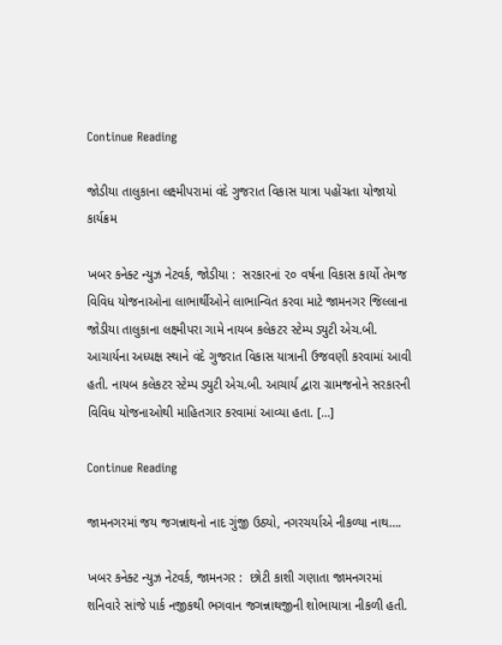Continue Reading

જોડીયા તાલુકાના લક્ષ્મીપરામાં વંદે ગુજરાત વિકાસ યાત્રા પહોંચતા યોજાયો કાર્યક્રમ

ખબર કનેક્ટ ન્યુઝ નેટવર્ક, જોડીયા :  સરકારનાં ૨૦ વર્ષના વિકાસ કાર્યો તેમજ વિવિધ યોજનાઓના લાભાર્થીઓને લાભાન્વિત કરવા માટે જામનગર જિલ્લાના જોડીયા તાલુકાના લક્ષ્મીપરા ગામે નાયબ કલેકટર સ્ટેમ્પ ડ્યુટી એચ.બી. આચાર્યના અધ્યક્ષ સ્થાને વંદે ગુજરાત વિકાસ યાત્રાની ઉજવણી કરવામાં આવી હતી. નાયબ કલેકટર સ્ટેમ્પ ડ્યુટી એચ.બી. આચાર્ય દ્વારા ગ્રામજનોને સરકારની વિવિધ યોજનાઓથી માહિતગાર કરવામાં આવ્યા હતા. […]

Continue Reading

જામનગરમાં જય જગન્નાથનો નાદ ગુંજી ઉઠ્યો, નગરચર્યાએ નીકળ્યા નાથ….

ખબર કનેક્ટ ન્યુઝ નેટવર્ક, જામનગર :  છોટી કાશી ગણાતા જામનગરમાં શનિવારે સાંજે પાર્ક નજીકથી ભગવાન જગન્નાથજીની શોભાયાત્રા નીકળી હતી.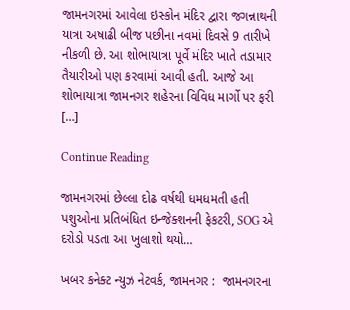જામનગરમાં આવેલા ઇસ્કોન મંદિર દ્વારા જગન્નાથની યાત્રા અષાઢી બીજ પછીના નવમાં દિવસે 9 તારીખે નીકળી છે. આ શોભાયાત્રા પૂર્વે મંદિર ખાતે તડામાર તૈયારીઓ પણ કરવામાં આવી હતી. આજે આ શોભાયાત્રા જામનગર શહેરના વિવિધ માર્ગો પર ફરી […]

Continue Reading

જામનગરમાં છેલ્લા દોઢ વર્ષથી ધમધમતી હતી પશુઓના પ્રતિબંધિત ઇન્જેક્શનની ફેકટરી, SOG એ દરોડો પડતા આ ખુલાશો થયો…

ખબર કનેક્ટ ન્યુઝ નેટવર્ક, જામનગર :  જામનગરના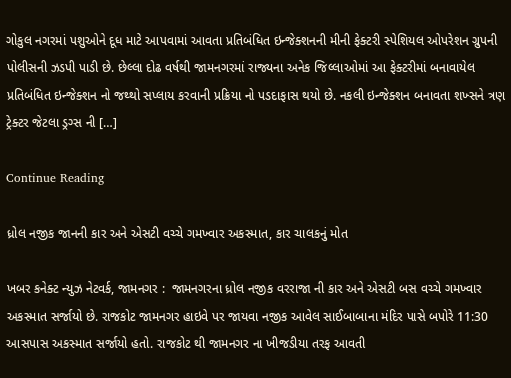ગોકુલ નગરમાં પશુઓને દૂધ માટે આપવામાં આવતા પ્રતિબંધિત ઇન્જેક્શનની મીની ફેક્ટરી સ્પેશિયલ ઓપરેશન ગ્રુપની પોલીસની ઝડપી પાડી છે. છેલ્લા દોઢ વર્ષથી જામનગરમાં રાજ્યના અનેક જિલ્લાઓમાં આ ફેક્ટરીમાં બનાવાયેલ પ્રતિબંધિત ઇન્જેક્શન નો જથ્થો સપ્લાય કરવાની પ્રક્રિયા નો પડદાફાસ થયો છે. નકલી ઇન્જેક્શન બનાવતા શખ્સને ત્રણ ટ્રેક્ટર જેટલા ડ્રગ્સ ની […]

Continue Reading

ધ્રોલ નજીક જાનની કાર અને એસટી વચ્ચે ગમખ્વાર અકસ્માત, કાર ચાલકનું મોત

ખબર કનેક્ટ ન્યુઝ નેટવર્ક, જામનગર :  જામનગરના ધ્રોલ નજીક વરરાજા ની કાર અને એસટી બસ વચ્ચે ગમખ્વાર અકસ્માત સર્જાયો છે. રાજકોટ જામનગર હાઇવે પર જાયવા નજીક આવેલ સાઈબાબાના મંદિર પાસે બપોરે 11:30 આસપાસ અકસ્માત સર્જાયો હતો. રાજકોટ થી જામનગર ના ખીજડીયા તરફ આવતી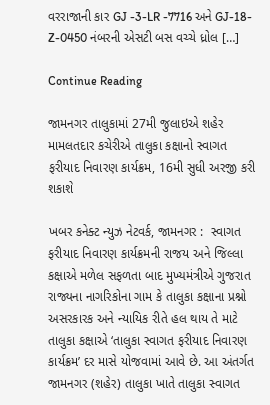વરરાજાની કાર GJ -3-LR -7716 અને GJ-18-Z-0450 નંબરની એસટી બસ વચ્ચે ધ્રોલ […]

Continue Reading

જામનગર તાલુકામાં 27મી જુલાઇએ શહેર મામલતદાર કચેરીએ તાલુકા કક્ષાનો સ્વાગત ફરીયાદ નિવારણ કાર્યક્રમ, 16મી સુધી અરજી કરી શકાશે

ખબર કનેક્ટ ન્યુઝ નેટવર્ક, જામનગર :  સ્વાગત ફરીયાદ નિવારણ કાર્યક્રમની રાજય અને જિલ્લા કક્ષાએ મળેલ સફળતા બાદ મુખ્યમંત્રીએ ગુજરાત રાજ્યના નાગરિકોના ગામ કે તાલુકા કક્ષાના પ્રશ્નો અસરકારક અને ન્યાયિક રીતે હલ થાય તે માટે તાલુકા કક્ષાએ ‘તાલુકા સ્વાગત ફરીયાદ નિવારણ કાર્યક્રમ’ દર માસે યોજવામાં આવે છે. આ અંતર્ગત જામનગર (શહેર) તાલુકા ખાતે તાલુકા સ્વાગત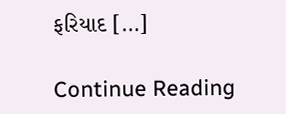ફરિયાદ […]

Continue Reading